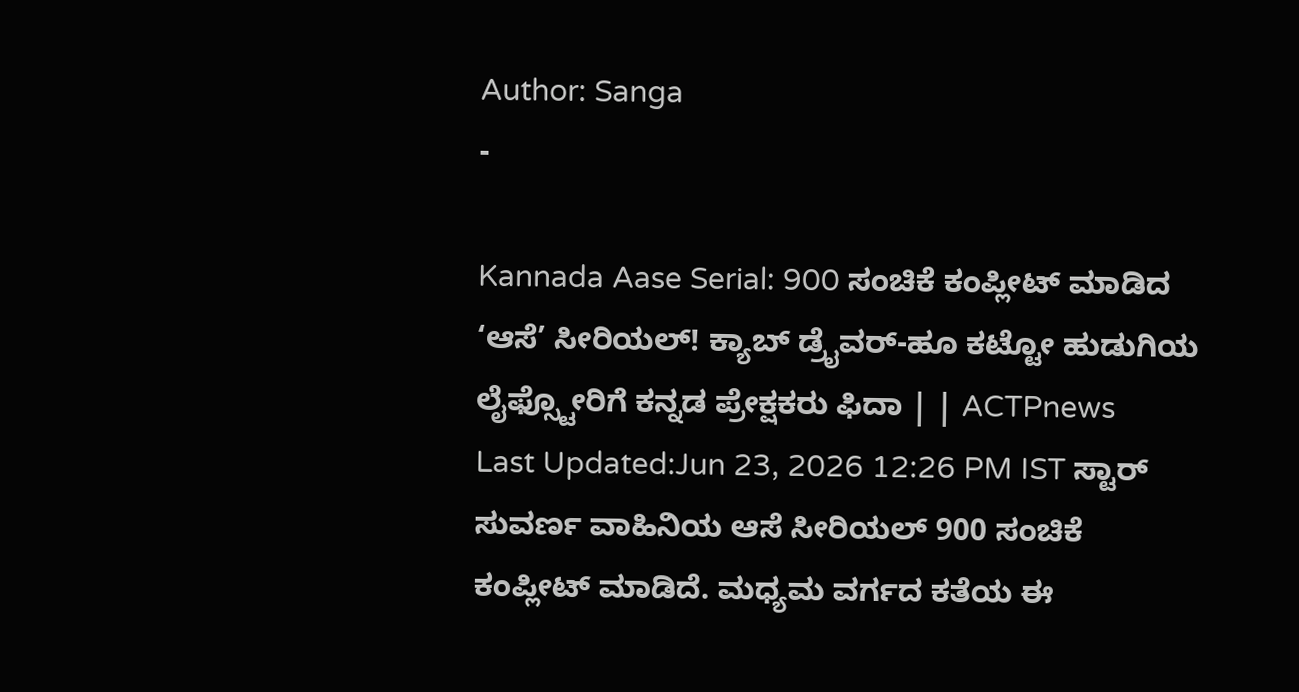Author: Sanga
-

Kannada Aase Serial: 900 ಸಂಚಿಕೆ ಕಂಪ್ಲೀಟ್ ಮಾಡಿದ ‘ಆಸೆ’ ಸೀರಿಯಲ್! ಕ್ಯಾಬ್ ಡ್ರೈವರ್-ಹೂ ಕಟ್ಟೋ ಹುಡುಗಿಯ ಲೈಫ್ಸ್ಟೋರಿಗೆ ಕನ್ನಡ ಪ್ರೇಕ್ಷಕರು ಫಿದಾ | | ACTPnews
Last Updated:Jun 23, 2026 12:26 PM IST ಸ್ಟಾರ್ ಸುವರ್ಣ ವಾಹಿನಿಯ ಆಸೆ ಸೀರಿಯಲ್ 900 ಸಂಚಿಕೆ ಕಂಪ್ಲೀಟ್ ಮಾಡಿದೆ. ಮಧ್ಯಮ ವರ್ಗದ ಕತೆಯ ಈ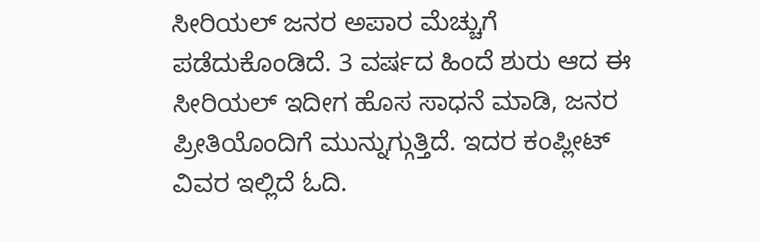ಸೀರಿಯಲ್ ಜನರ ಅಪಾರ ಮೆಚ್ಚುಗೆ ಪಡೆದುಕೊಂಡಿದೆ. 3 ವರ್ಷದ ಹಿಂದೆ ಶುರು ಆದ ಈ ಸೀರಿಯಲ್ ಇದೀಗ ಹೊಸ ಸಾಧನೆ ಮಾಡಿ, ಜನರ ಪ್ರೀತಿಯೊಂದಿಗೆ ಮುನ್ನುಗ್ಗುತ್ತಿದೆ. ಇದರ ಕಂಪ್ಲೀಟ್ ವಿವರ ಇಲ್ಲಿದೆ ಓದಿ.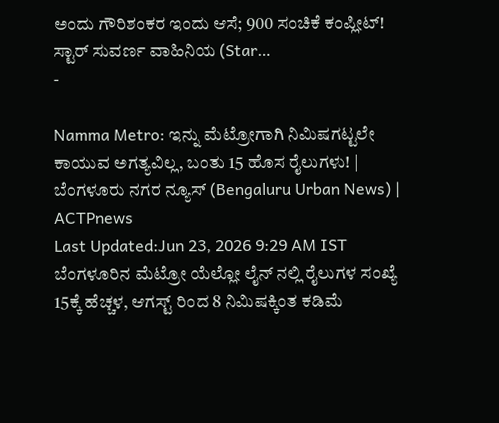ಅಂದು ಗೌರಿಶಂಕರ ಇಂದು ಆಸೆ; 900 ಸಂಚಿಕೆ ಕಂಪ್ಲೀಟ್! ಸ್ಟಾರ್ ಸುವರ್ಣ ವಾಹಿನಿಯ (Star…
-

Namma Metro: ಇನ್ನು ಮೆಟ್ರೋಗಾಗಿ ನಿಮಿಷಗಟ್ಟಲೇ ಕಾಯುವ ಅಗತ್ಯವಿಲ್ಲ, ಬಂತು 15 ಹೊಸ ರೈಲುಗಳು! | ಬೆಂಗಳೂರು ನಗರ ನ್ಯೂಸ್ (Bengaluru Urban News) | ACTPnews
Last Updated:Jun 23, 2026 9:29 AM IST ಬೆಂಗಳೂರಿನ ಮೆಟ್ರೋ ಯೆಲ್ಲೋ ಲೈನ್ ನಲ್ಲಿ ರೈಲುಗಳ ಸಂಖ್ಯೆ 15ಕ್ಕೆ ಹೆಚ್ಚಳ, ಆಗಸ್ಟ್ ರಿಂದ 8 ನಿಮಿಷಕ್ಕಿಂತ ಕಡಿಮೆ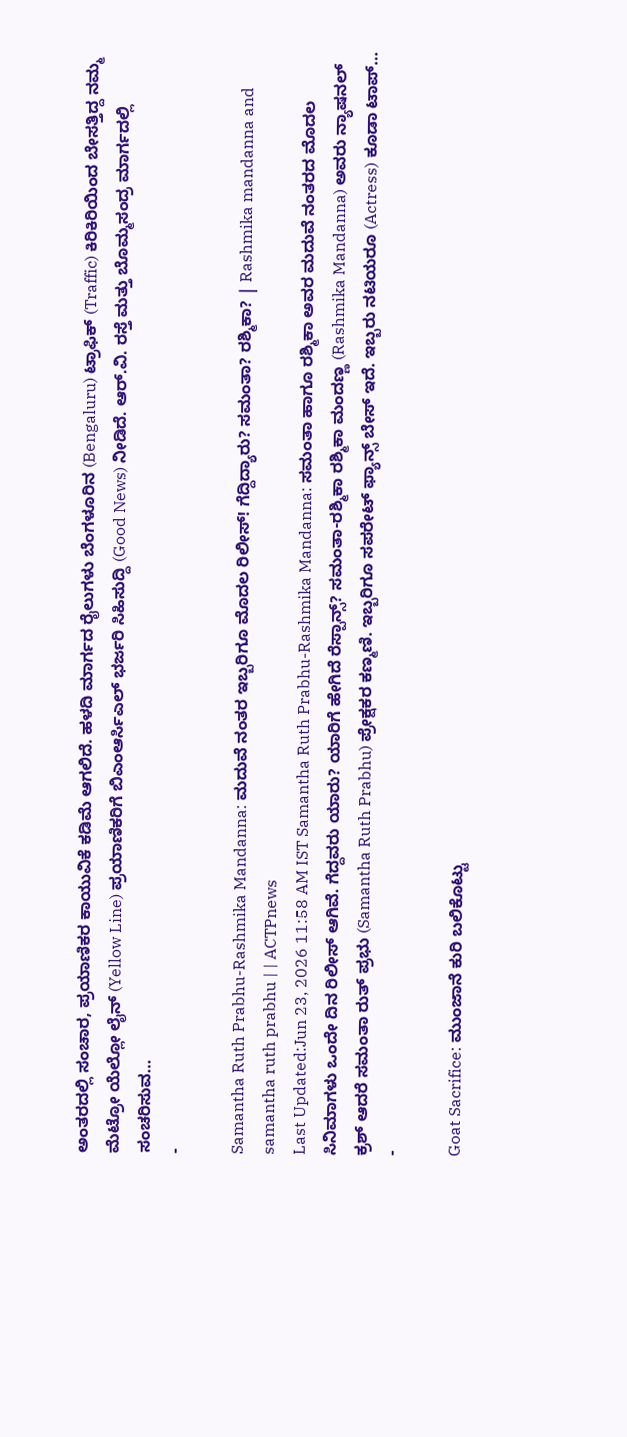ಅಂತರದಲ್ಲಿ ಸಂಚಾರ, ಪ್ರಯಾಣಿಕರ ಕಾಯುವಿಕೆ ಕಡಿಮೆ ಆಗಲಿದೆ. ಹಳದಿ ಮಾರ್ಗದ ರೈಲುಗಳು ಬೆಂಗಳೂರಿನ (Bengaluru) ಟ್ರಾಫಿಕ್ (Traffic) ಕಿರಿಕಿರಿಯಿಂದ ಬೇಸತ್ತಿದ್ದ ನಮ್ಮ ಮೆಟ್ರೋ ಯೆಲ್ಲೋ ಲೈನ್ (Yellow Line) ಪ್ರಯಾಣಿಕರಿಗೆ ಬಿಎಂಆರ್ಸಿಎಲ್ ಭರ್ಜರಿ ಸಿಹಿಸುದ್ದಿ (Good News) ನೀಡಿದೆ. ಆರ್.ವಿ. ರಸ್ತೆ ಮತ್ತು ಬೊಮ್ಮಸಂದ್ರ ಮಾರ್ಗದಲ್ಲಿ ಸಂಚರಿಸುವ…
-

Samantha Ruth Prabhu-Rashmika Mandanna: ಮದುವೆ ನಂತರ ಇಬ್ಬರಿಗೂ ಮೊದಲ ರಿಲೀಸ್! ಗೆದ್ದಿದ್ಯಾರು? ಸಮಂತಾ? ರಶ್ಮಿಕಾ? | Rashmika mandanna and samantha ruth prabhu | | ACTPnews
Last Updated:Jun 23, 2026 11:58 AM IST Samantha Ruth Prabhu-Rashmika Mandanna: ಸಮಂತಾ ಹಾಗೂ ರಶ್ಮಿಕಾ ಅವರ ಮದುವೆ ನಂತರದ ಮೊದಲ ಸಿನಿಮಾಗಳು ಒಂದೇ ದಿನ ರಿಲೀಸ್ ಆಗಿವೆ. ಗೆದ್ದವರು ಯಾರು? ಯಾರಿಗೆ ಹೇಗಿದೆ ರೆಸ್ಪಾನ್ಸ್? ಸಮಂತಾ-ರಶ್ಮಿಕಾ ರಶ್ಮಿಕಾ ಮಂದಣ್ಣ (Rashmika Mandanna) ಅವರು ನ್ಯಾಷನಲ್ ಕ್ರಶ್ ಆದರೆ ಸಮಂತಾ ರುತ್ ಪ್ರಭು (Samantha Ruth Prabhu) ಪ್ರೇಕ್ಷಕರ ಕಣ್ಮಣಿ. ಇಬ್ಬರಿಗೂ ಸಪರೇಟ್ ಫ್ಯಾನ್ಸ್ ಬೇಸ್ ಇದೆ. ಇಬ್ಬರು ನಟಿಯರೂ (Actress) ಕೂಡಾ ಟಾಪ್…
-

Goat Sacrifice: ಮುಂಜಾನೆ ಕುರಿ ಬಲಿಕೊಟ್ಟು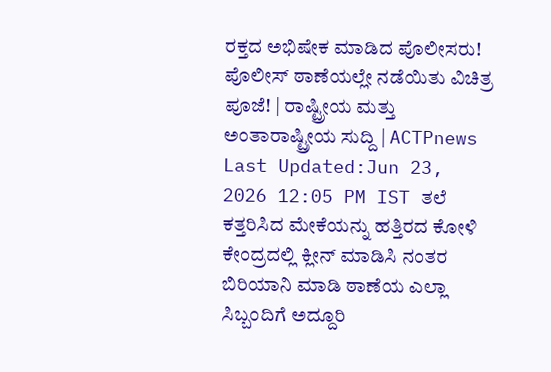ರಕ್ತದ ಅಭಿಷೇಕ ಮಾಡಿದ ಪೊಲೀಸರು! ಪೊಲೀಸ್ ಠಾಣೆಯಲ್ಲೇ ನಡೆಯಿತು ವಿಚಿತ್ರ ಪೂಜೆ! | ರಾಷ್ಟ್ರೀಯ ಮತ್ತು ಅಂತಾರಾಷ್ಟ್ರೀಯ ಸುದ್ದಿ | ACTPnews
Last Updated:Jun 23, 2026 12:05 PM IST ತಲೆ ಕತ್ತರಿಸಿದ ಮೇಕೆಯನ್ನು ಹತ್ತಿರದ ಕೋಳಿ ಕೇಂದ್ರದಲ್ಲಿ ಕ್ಲೀನ್ ಮಾಡಿಸಿ ನಂತರ ಬಿರಿಯಾನಿ ಮಾಡಿ ಠಾಣೆಯ ಎಲ್ಲಾ ಸಿಬ್ಬಂದಿಗೆ ಅದ್ದೂರಿ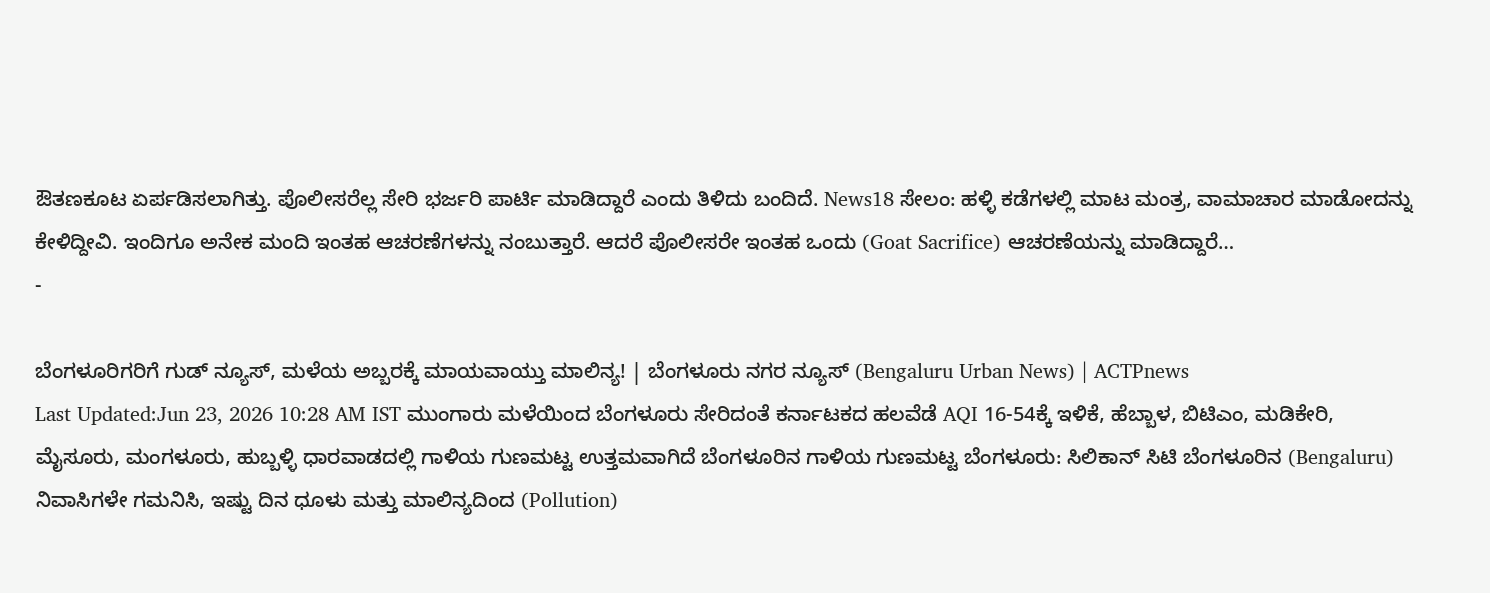ಔತಣಕೂಟ ಏರ್ಪಡಿಸಲಾಗಿತ್ತು. ಪೊಲೀಸರೆಲ್ಲ ಸೇರಿ ಭರ್ಜರಿ ಪಾರ್ಟಿ ಮಾಡಿದ್ದಾರೆ ಎಂದು ತಿಳಿದು ಬಂದಿದೆ. News18 ಸೇಲಂ: ಹಳ್ಳಿ ಕಡೆಗಳಲ್ಲಿ ಮಾಟ ಮಂತ್ರ, ವಾಮಾಚಾರ ಮಾಡೋದನ್ನು ಕೇಳಿದ್ದೀವಿ. ಇಂದಿಗೂ ಅನೇಕ ಮಂದಿ ಇಂತಹ ಆಚರಣೆಗಳನ್ನು ನಂಬುತ್ತಾರೆ. ಆದರೆ ಪೊಲೀಸರೇ ಇಂತಹ ಒಂದು (Goat Sacrifice) ಆಚರಣೆಯನ್ನು ಮಾಡಿದ್ದಾರೆ…
-

ಬೆಂಗಳೂರಿಗರಿಗೆ ಗುಡ್ ನ್ಯೂಸ್, ಮಳೆಯ ಅಬ್ಬರಕ್ಕೆ ಮಾಯವಾಯ್ತು ಮಾಲಿನ್ಯ! | ಬೆಂಗಳೂರು ನಗರ ನ್ಯೂಸ್ (Bengaluru Urban News) | ACTPnews
Last Updated:Jun 23, 2026 10:28 AM IST ಮುಂಗಾರು ಮಳೆಯಿಂದ ಬೆಂಗಳೂರು ಸೇರಿದಂತೆ ಕರ್ನಾಟಕದ ಹಲವೆಡೆ AQI 16-54ಕ್ಕೆ ಇಳಿಕೆ, ಹೆಬ್ಬಾಳ, ಬಿಟಿಎಂ, ಮಡಿಕೇರಿ, ಮೈಸೂರು, ಮಂಗಳೂರು, ಹುಬ್ಬಳ್ಳಿ ಧಾರವಾಡದಲ್ಲಿ ಗಾಳಿಯ ಗುಣಮಟ್ಟ ಉತ್ತಮವಾಗಿದೆ ಬೆಂಗಳೂರಿನ ಗಾಳಿಯ ಗುಣಮಟ್ಟ ಬೆಂಗಳೂರು: ಸಿಲಿಕಾನ್ ಸಿಟಿ ಬೆಂಗಳೂರಿನ (Bengaluru) ನಿವಾಸಿಗಳೇ ಗಮನಿಸಿ, ಇಷ್ಟು ದಿನ ಧೂಳು ಮತ್ತು ಮಾಲಿನ್ಯದಿಂದ (Pollution)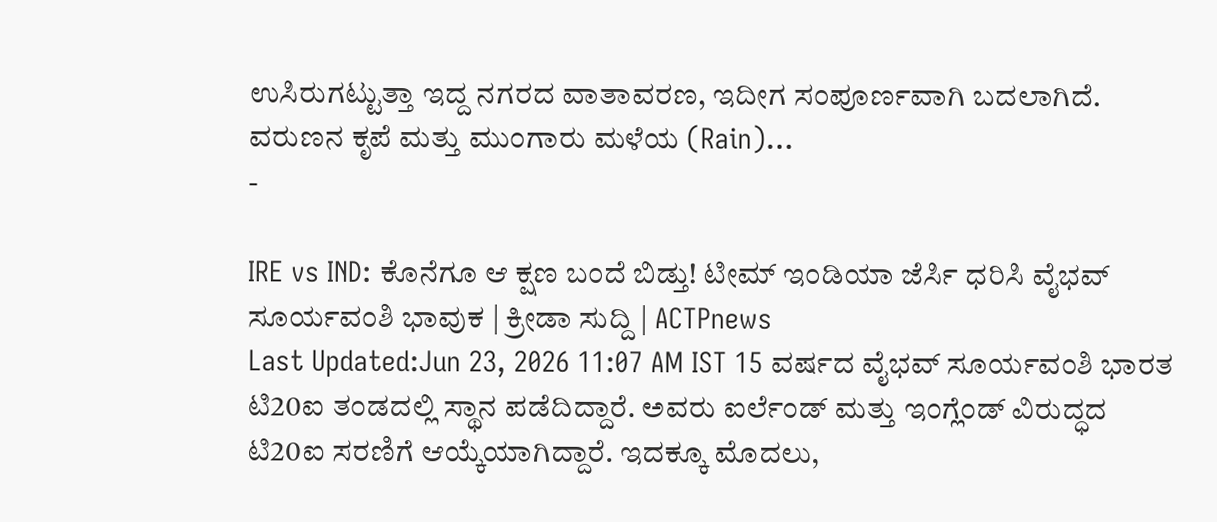ಉಸಿರುಗಟ್ಟುತ್ತಾ ಇದ್ದ ನಗರದ ವಾತಾವರಣ, ಇದೀಗ ಸಂಪೂರ್ಣವಾಗಿ ಬದಲಾಗಿದೆ. ವರುಣನ ಕೃಪೆ ಮತ್ತು ಮುಂಗಾರು ಮಳೆಯ (Rain)…
-

IRE vs IND: ಕೊನೆಗೂ ಆ ಕ್ಷಣ ಬಂದೆ ಬಿಡ್ತು! ಟೀಮ್ ಇಂಡಿಯಾ ಜೆರ್ಸಿ ಧರಿಸಿ ವೈಭವ್ ಸೂರ್ಯವಂಶಿ ಭಾವುಕ | ಕ್ರೀಡಾ ಸುದ್ದಿ | ACTPnews
Last Updated:Jun 23, 2026 11:07 AM IST 15 ವರ್ಷದ ವೈಭವ್ ಸೂರ್ಯವಂಶಿ ಭಾರತ ಟಿ20ಐ ತಂಡದಲ್ಲಿ ಸ್ಥಾನ ಪಡೆದಿದ್ದಾರೆ. ಅವರು ಐರ್ಲೆಂಡ್ ಮತ್ತು ಇಂಗ್ಲೆಂಡ್ ವಿರುದ್ಧದ ಟಿ20ಐ ಸರಣಿಗೆ ಆಯ್ಕೆಯಾಗಿದ್ದಾರೆ. ಇದಕ್ಕೂ ಮೊದಲು,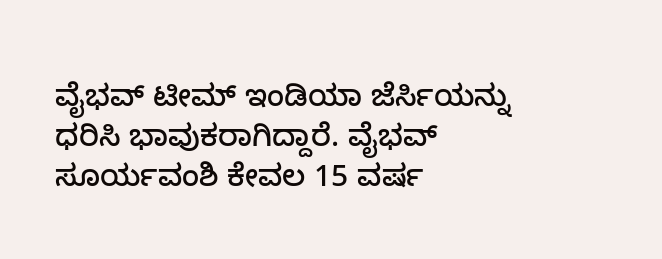ವೈಭವ್ ಟೀಮ್ ಇಂಡಿಯಾ ಜೆರ್ಸಿಯನ್ನು ಧರಿಸಿ ಭಾವುಕರಾಗಿದ್ದಾರೆ. ವೈಭವ್ ಸೂರ್ಯವಂಶಿ ಕೇವಲ 15 ವರ್ಷ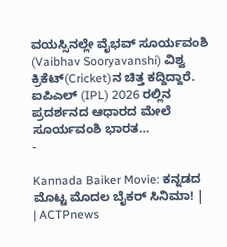ವಯಸ್ಸಿನಲ್ಲೇ ವೈಭವ್ ಸೂರ್ಯವಂಶಿ (Vaibhav Sooryavanshi) ವಿಶ್ವ ಕ್ರಿಕೆಟ್(Cricket)ನ ಚಿತ್ತ ಕದ್ದಿದ್ದಾರೆ. ಐಪಿಎಲ್ (IPL) 2026 ರಲ್ಲಿನ ಪ್ರದರ್ಶನದ ಆಧಾರದ ಮೇಲೆ ಸೂರ್ಯವಂಶಿ ಭಾರತ…
-

Kannada Baiker Movie: ಕನ್ನಡದ ಮೊಟ್ಟ ಮೊದಲ ಬೈಕರ್ ಸಿನಿಮಾ! | | ACTPnews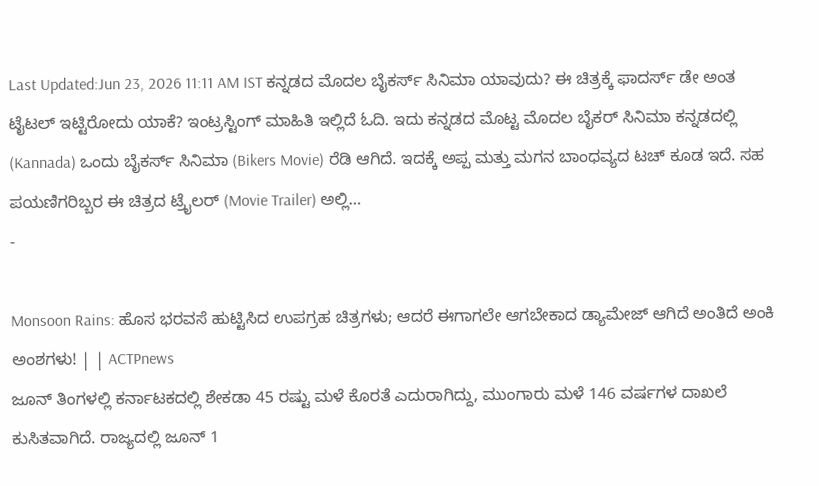Last Updated:Jun 23, 2026 11:11 AM IST ಕನ್ನಡದ ಮೊದಲ ಬೈಕರ್ಸ್ ಸಿನಿಮಾ ಯಾವುದು? ಈ ಚಿತ್ರಕ್ಕೆ ಫಾದರ್ಸ್ ಡೇ ಅಂತ ಟೈಟಲ್ ಇಟ್ಟಿರೋದು ಯಾಕೆ? ಇಂಟ್ರಸ್ಟಿಂಗ್ ಮಾಹಿತಿ ಇಲ್ಲಿದೆ ಓದಿ. ಇದು ಕನ್ನಡದ ಮೊಟ್ಟ ಮೊದಲ ಬೈಕರ್ ಸಿನಿಮಾ ಕನ್ನಡದಲ್ಲಿ (Kannada) ಒಂದು ಬೈಕರ್ಸ್ ಸಿನಿಮಾ (Bikers Movie) ರೆಡಿ ಆಗಿದೆ. ಇದಕ್ಕೆ ಅಪ್ಪ ಮತ್ತು ಮಗನ ಬಾಂಧವ್ಯದ ಟಚ್ ಕೂಡ ಇದೆ. ಸಹ ಪಯಣಿಗರಿಬ್ಬರ ಈ ಚಿತ್ರದ ಟ್ರೈಲರ್ (Movie Trailer) ಅಲ್ಲಿ…
-

Monsoon Rains: ಹೊಸ ಭರವಸೆ ಹುಟ್ಟಿಸಿದ ಉಪಗ್ರಹ ಚಿತ್ರಗಳು; ಆದರೆ ಈಗಾಗಲೇ ಆಗಬೇಕಾದ ಡ್ಯಾಮೇಜ್ ಆಗಿದೆ ಅಂತಿದೆ ಅಂಕಿ ಅಂಶಗಳು! | | ACTPnews
ಜೂನ್ ತಿಂಗಳಲ್ಲಿ ಕರ್ನಾಟಕದಲ್ಲಿ ಶೇಕಡಾ 45 ರಷ್ಟು ಮಳೆ ಕೊರತೆ ಎದುರಾಗಿದ್ದು, ಮುಂಗಾರು ಮಳೆ 146 ವರ್ಷಗಳ ದಾಖಲೆ ಕುಸಿತವಾಗಿದೆ. ರಾಜ್ಯದಲ್ಲಿ ಜೂನ್ 1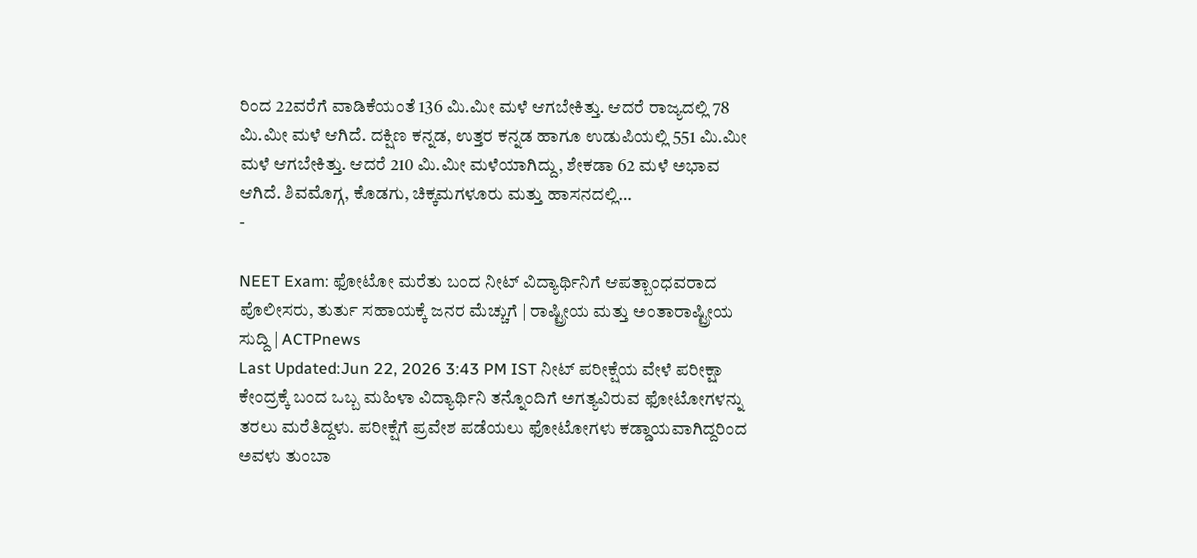ರಿಂದ 22ವರೆಗೆ ವಾಡಿಕೆಯಂತೆ 136 ಮಿ.ಮೀ ಮಳೆ ಆಗಬೇಕಿತ್ತು. ಆದರೆ ರಾಜ್ಯದಲ್ಲಿ 78 ಮಿ.ಮೀ ಮಳೆ ಆಗಿದೆ. ದಕ್ಷಿಣ ಕನ್ನಡ, ಉತ್ತರ ಕನ್ನಡ ಹಾಗೂ ಉಡುಪಿಯಲ್ಲಿ 551 ಮಿ.ಮೀ ಮಳೆ ಆಗಬೇಕಿತ್ತು. ಆದರೆ 210 ಮಿ.ಮೀ ಮಳೆಯಾಗಿದ್ದು, ಶೇಕಡಾ 62 ಮಳೆ ಅಭಾವ ಆಗಿದೆ. ಶಿವಮೊಗ್ಗ, ಕೊಡಗು, ಚಿಕ್ಕಮಗಳೂರು ಮತ್ತು ಹಾಸನದಲ್ಲಿ…
-

NEET Exam: ಫೋಟೋ ಮರೆತು ಬಂದ ನೀಟ್ ವಿದ್ಯಾರ್ಥಿನಿಗೆ ಆಪತ್ಬಾಂಧವರಾದ ಪೊಲೀಸರು, ತುರ್ತು ಸಹಾಯಕ್ಕೆ ಜನರ ಮೆಚ್ಚುಗೆ | ರಾಷ್ಟ್ರೀಯ ಮತ್ತು ಅಂತಾರಾಷ್ಟ್ರೀಯ ಸುದ್ದಿ | ACTPnews
Last Updated:Jun 22, 2026 3:43 PM IST ನೀಟ್ ಪರೀಕ್ಷೆಯ ವೇಳೆ ಪರೀಕ್ಷಾ ಕೇಂದ್ರಕ್ಕೆ ಬಂದ ಒಬ್ಬ ಮಹಿಳಾ ವಿದ್ಯಾರ್ಥಿನಿ ತನ್ನೊಂದಿಗೆ ಅಗತ್ಯವಿರುವ ಫೋಟೋಗಳನ್ನು ತರಲು ಮರೆತಿದ್ದಳು. ಪರೀಕ್ಷೆಗೆ ಪ್ರವೇಶ ಪಡೆಯಲು ಫೋಟೋಗಳು ಕಡ್ಡಾಯವಾಗಿದ್ದರಿಂದ ಅವಳು ತುಂಬಾ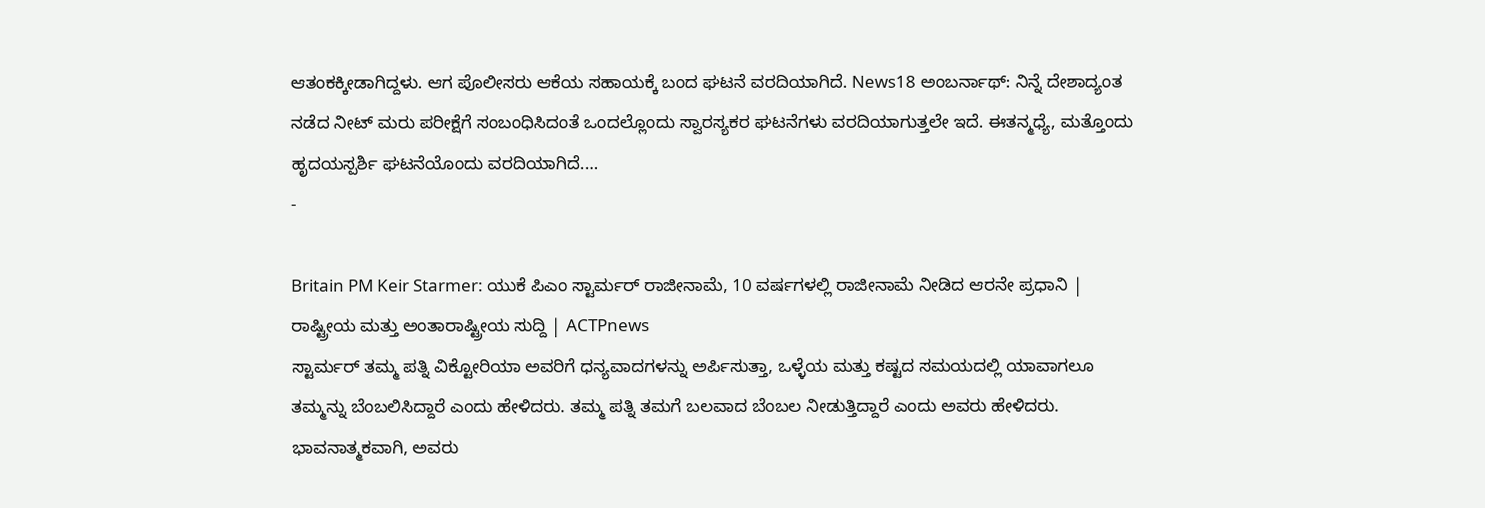ಆತಂಕಕ್ಕೀಡಾಗಿದ್ದಳು. ಆಗ ಪೊಲೀಸರು ಆಕೆಯ ಸಹಾಯಕ್ಕೆ ಬಂದ ಘಟನೆ ವರದಿಯಾಗಿದೆ. News18 ಅಂಬರ್ನಾಥ್: ನಿನ್ನೆ ದೇಶಾದ್ಯಂತ ನಡೆದ ನೀಟ್ ಮರು ಪರೀಕ್ಷೆಗೆ ಸಂಬಂಧಿಸಿದಂತೆ ಒಂದಲ್ಲೊಂದು ಸ್ವಾರಸ್ಯಕರ ಘಟನೆಗಳು ವರದಿಯಾಗುತ್ತಲೇ ಇದೆ. ಈತನ್ಮಧ್ಯೆ, ಮತ್ತೊಂದು ಹೃದಯಸ್ಪರ್ಶಿ ಘಟನೆಯೊಂದು ವರದಿಯಾಗಿದೆ.…
-

Britain PM Keir Starmer: ಯುಕೆ ಪಿಎಂ ಸ್ಟಾರ್ಮರ್ ರಾಜೀನಾಮೆ, 10 ವರ್ಷಗಳಲ್ಲಿ ರಾಜೀನಾಮೆ ನೀಡಿದ ಆರನೇ ಪ್ರಧಾನಿ | ರಾಷ್ಟ್ರೀಯ ಮತ್ತು ಅಂತಾರಾಷ್ಟ್ರೀಯ ಸುದ್ದಿ | ACTPnews
ಸ್ಟಾರ್ಮರ್ ತಮ್ಮ ಪತ್ನಿ ವಿಕ್ಟೋರಿಯಾ ಅವರಿಗೆ ಧನ್ಯವಾದಗಳನ್ನು ಅರ್ಪಿಸುತ್ತಾ, ಒಳ್ಳೆಯ ಮತ್ತು ಕಷ್ಟದ ಸಮಯದಲ್ಲಿ ಯಾವಾಗಲೂ ತಮ್ಮನ್ನು ಬೆಂಬಲಿಸಿದ್ದಾರೆ ಎಂದು ಹೇಳಿದರು. ತಮ್ಮ ಪತ್ನಿ ತಮಗೆ ಬಲವಾದ ಬೆಂಬಲ ನೀಡುತ್ತಿದ್ದಾರೆ ಎಂದು ಅವರು ಹೇಳಿದರು. ಭಾವನಾತ್ಮಕವಾಗಿ, ಅವರು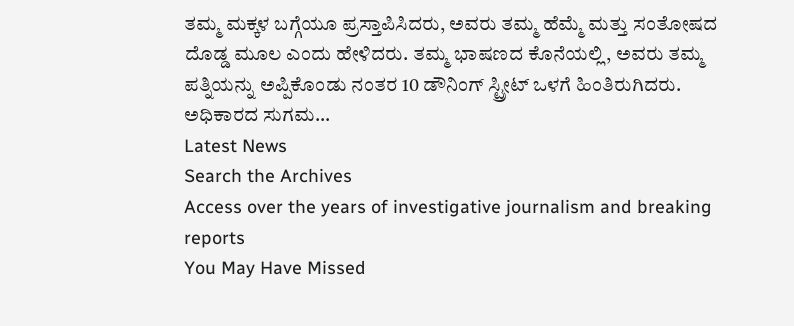ತಮ್ಮ ಮಕ್ಕಳ ಬಗ್ಗೆಯೂ ಪ್ರಸ್ತಾಪಿಸಿದರು, ಅವರು ತಮ್ಮ ಹೆಮ್ಮೆ ಮತ್ತು ಸಂತೋಷದ ದೊಡ್ಡ ಮೂಲ ಎಂದು ಹೇಳಿದರು. ತಮ್ಮ ಭಾಷಣದ ಕೊನೆಯಲ್ಲಿ, ಅವರು ತಮ್ಮ ಪತ್ನಿಯನ್ನು ಅಪ್ಪಿಕೊಂಡು ನಂತರ 10 ಡೌನಿಂಗ್ ಸ್ಟ್ರೀಟ್ ಒಳಗೆ ಹಿಂತಿರುಗಿದರು. ಅಧಿಕಾರದ ಸುಗಮ…
Latest News
Search the Archives
Access over the years of investigative journalism and breaking reports
You May Have Missed